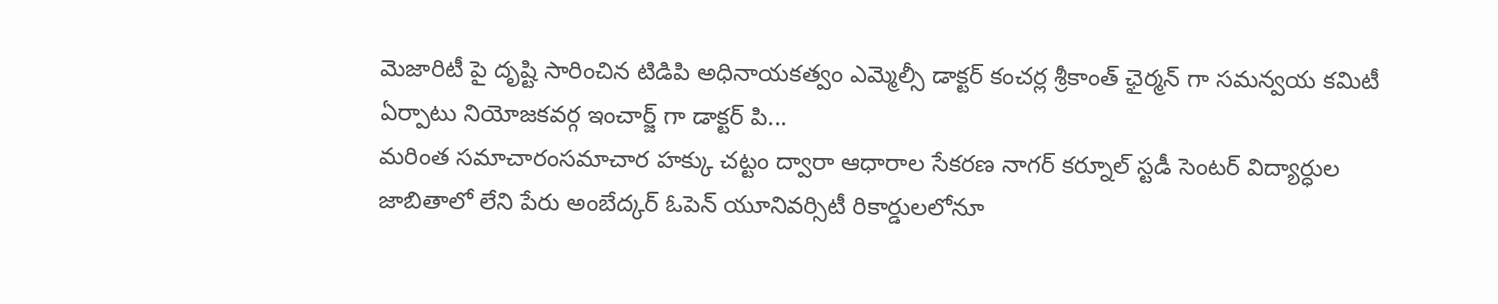మెజారిటీ పై దృష్టి సారించిన టిడిపి అధినాయకత్వం ఎమ్మెల్సీ డాక్టర్ కంచర్ల శ్రీకాంత్ ఛైర్మన్ గా సమన్వయ కమిటీ ఏర్పాటు నియోజకవర్గ ఇంచార్జ్ గా డాక్టర్ పి...
మరింత సమాచారంసమాచార హక్కు చట్టం ద్వారా ఆధారాల సేకరణ నాగర్ కర్నూల్ స్టడీ సెంటర్ విద్యార్ధుల జాబితాలో లేని పేరు అంబేద్కర్ ఓపెన్ యూనివర్సిటీ రికార్డులలోనూ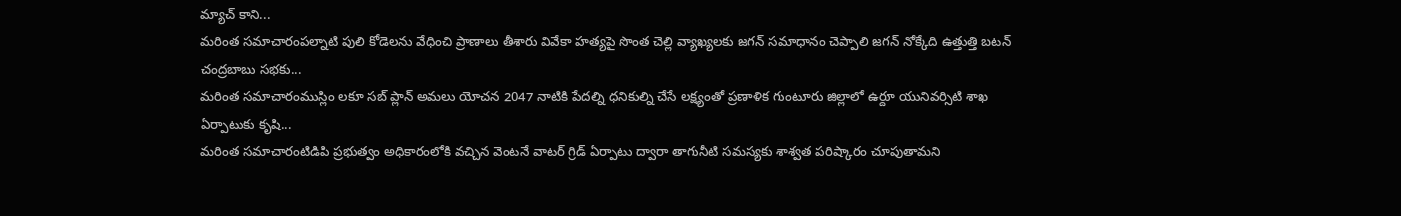మ్యాచ్ కాని...
మరింత సమాచారంపల్నాటి పులి కోడెలను వేధించి ప్రాణాలు తీశారు వివేకా హత్యపై సొంత చెల్లి వ్యాఖ్యలకు జగన్ సమాధానం చెప్పాలి జగన్ నోక్కేది ఉత్తుత్తి బటన్ చంద్రబాబు సభకు...
మరింత సమాచారంముస్లిం లకూ సబ్ ప్లాన్ అమలు యోచన 2047 నాటికి పేదల్ని ధనికుల్ని చేసే లక్ష్యంతో ప్రణాళిక గుంటూరు జిల్లాలో ఉర్దూ యునివర్సిటి శాఖ ఏర్పాటుకు కృషి...
మరింత సమాచారంటిడిపి ప్రభుత్వం అధికారంలోకి వచ్చిన వెంటనే వాటర్ గ్రిడ్ ఏర్పాటు ద్వారా తాగునీటి సమస్యకు శాశ్వత పరిష్కారం చూపుతామని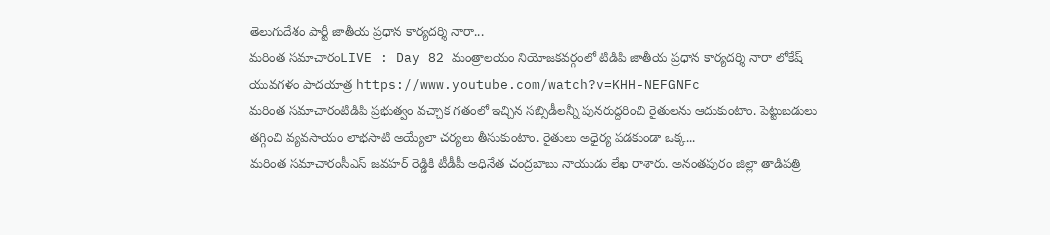తెలుగుదేశం పార్టీ జాతీయ ప్రధాన కార్యదర్శి నారా...
మరింత సమాచారంLIVE : Day 82 మంత్రాలయం నియోజకవర్గంలో టిడిపి జాతీయ ప్రధాన కార్యదర్శి నారా లోకేష్ యువగళం పాదయాత్ర https://www.youtube.com/watch?v=KHH-NEFGNFc
మరింత సమాచారంటిడిపి ప్రభుత్వం వచ్చాక గతంలో ఇచ్చిన సబ్సిడీలన్నీ పునరుద్దరించి రైతులను ఆదుకుంటాం. పెట్టుబడులు తగ్గించి వ్యవసాయం లాభసాటి అయ్యేలా చర్యలు తీసుకుంటాం. రైతులు అధైర్య పడకుండా ఒక్క...
మరింత సమాచారంసీఎస్ జవహర్ రెడ్డికి టీడీపీ అధినేత చంద్రబాబు నాయుడు లేఖ రాశారు. అనంతపురం జిల్లా తాడిపత్రి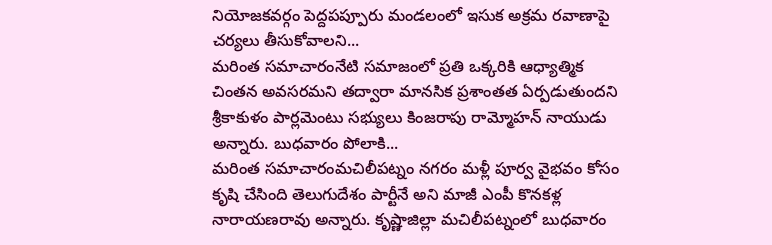నియోజకవర్గం పెద్దపప్పూరు మండలంలో ఇసుక అక్రమ రవాణాపై చర్యలు తీసుకోవాలని...
మరింత సమాచారంనేటి సమాజంలో ప్రతి ఒక్కరికి ఆధ్యాత్మిక చింతన అవసరమని తద్వారా మానసిక ప్రశాంతత ఏర్పడుతుందని శ్రీకాకుళం పార్లమెంటు సభ్యులు కింజరాపు రామ్మోహన్ నాయుడు అన్నారు. బుధవారం పోలాకి...
మరింత సమాచారంమచిలీపట్నం నగరం మళ్లీ పూర్వ వైభవం కోసం కృషి చేసింది తెలుగుదేశం పార్టీనే అని మాజీ ఎంపీ కొనకళ్ల నారాయణరావు అన్నారు. కృష్ణాజిల్లా మచిలీపట్నంలో బుధవారం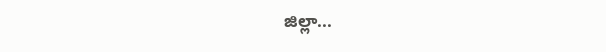జిల్లా...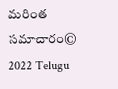మరింత సమాచారం© 2022 Telugu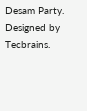Desam Party. Designed by Tecbrains.